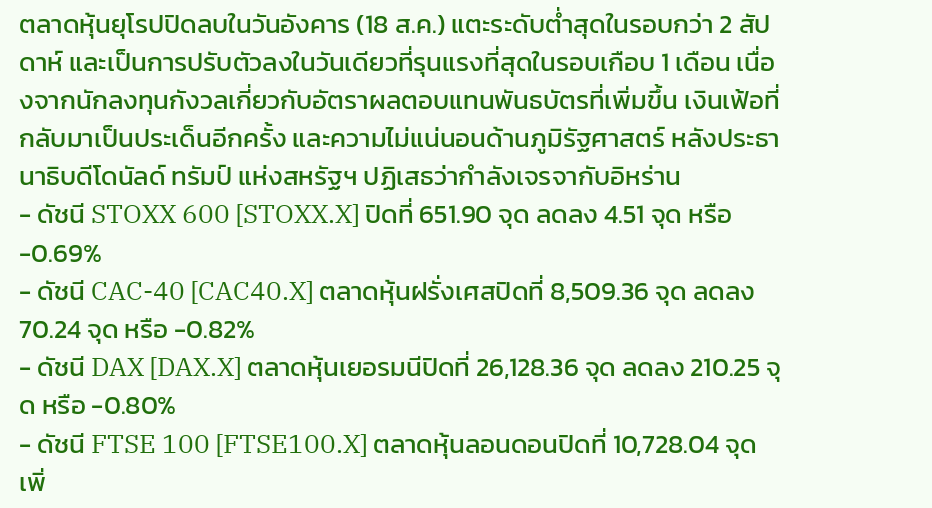ตลาดหุ้นยุโรปปิดลบในวันอังคาร (18 ส.ค.) แตะระดับต่ำสุดในรอบกว่า 2 สัปดาห์ และเป็นการปรับตัวลงในวันเดียวที่รุนแรงที่สุดในรอบเกือบ 1 เดือน เนื่องจากนักลงทุนกังวลเกี่ยวกับอัตราผลตอบแทนพันธบัตรที่เพิ่มขึ้น เงินเฟ้อที่กลับมาเป็นประเด็นอีกครั้ง และความไม่แน่นอนด้านภูมิรัฐศาสตร์ หลังประธานาธิบดีโดนัลด์ ทรัมป์ แห่งสหรัฐฯ ปฏิเสธว่ากำลังเจรจากับอิหร่าน
- ดัชนี STOXX 600 [STOXX.X] ปิดที่ 651.90 จุด ลดลง 4.51 จุด หรือ -0.69%
- ดัชนี CAC-40 [CAC40.X] ตลาดหุ้นฝรั่งเศสปิดที่ 8,509.36 จุด ลดลง 70.24 จุด หรือ -0.82%
- ดัชนี DAX [DAX.X] ตลาดหุ้นเยอรมนีปิดที่ 26,128.36 จุด ลดลง 210.25 จุด หรือ -0.80%
- ดัชนี FTSE 100 [FTSE100.X] ตลาดหุ้นลอนดอนปิดที่ 10,728.04 จุด เพิ่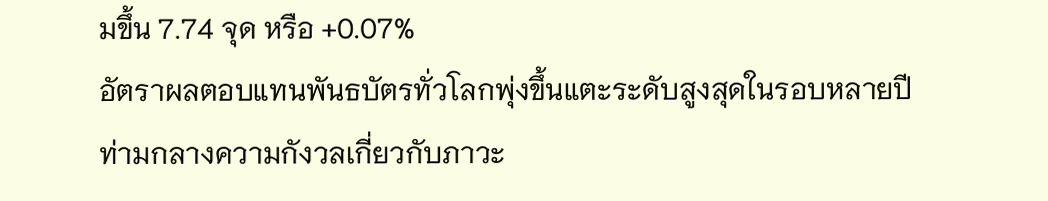มขึ้น 7.74 จุด หรือ +0.07%
อัตราผลตอบแทนพันธบัตรทั่วโลกพุ่งขึ้นแตะระดับสูงสุดในรอบหลายปี ท่ามกลางความกังวลเกี่ยวกับภาวะ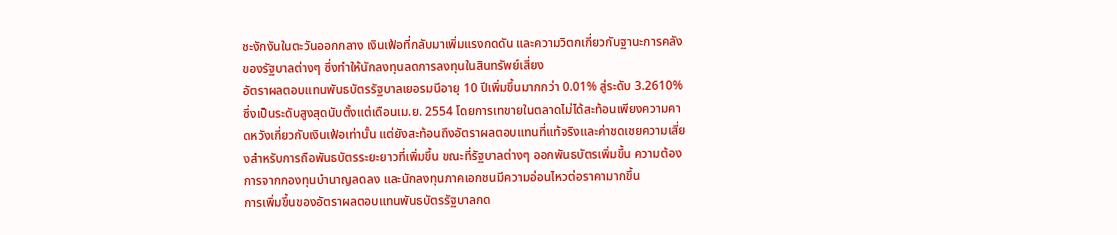ชะงักงันในตะวันออกกลาง เงินเฟ้อที่กลับมาเพิ่มแรงกดดัน และความวิตกเกี่ยวกับฐานะการคลังของรัฐบาลต่างๆ ซึ่งทำให้นักลงทุนลดการลงทุนในสินทรัพย์เสี่ยง
อัตราผลตอบแทนพันธบัตรรัฐบาลเยอรมนีอายุ 10 ปีเพิ่มขึ้นมากกว่า 0.01% สู่ระดับ 3.2610% ซึ่งเป็นระดับสูงสุดนับตั้งแต่เดือนเม.ย. 2554 โดยการเทขายในตลาดไม่ได้สะท้อนเพียงความคาดหวังเกี่ยวกับเงินเฟ้อเท่านั้น แต่ยังสะท้อนถึงอัตราผลตอบแทนที่แท้จริงและค่าชดเชยความเสี่ยงสำหรับการถือพันธบัตรระยะยาวที่เพิ่มขึ้น ขณะที่รัฐบาลต่างๆ ออกพันธบัตรเพิ่มขึ้น ความต้องการจากกองทุนบำนาญลดลง และนักลงทุนภาคเอกชนมีความอ่อนไหวต่อราคามากขึ้น
การเพิ่มขึ้นของอัตราผลตอบแทนพันธบัตรรัฐบาลกด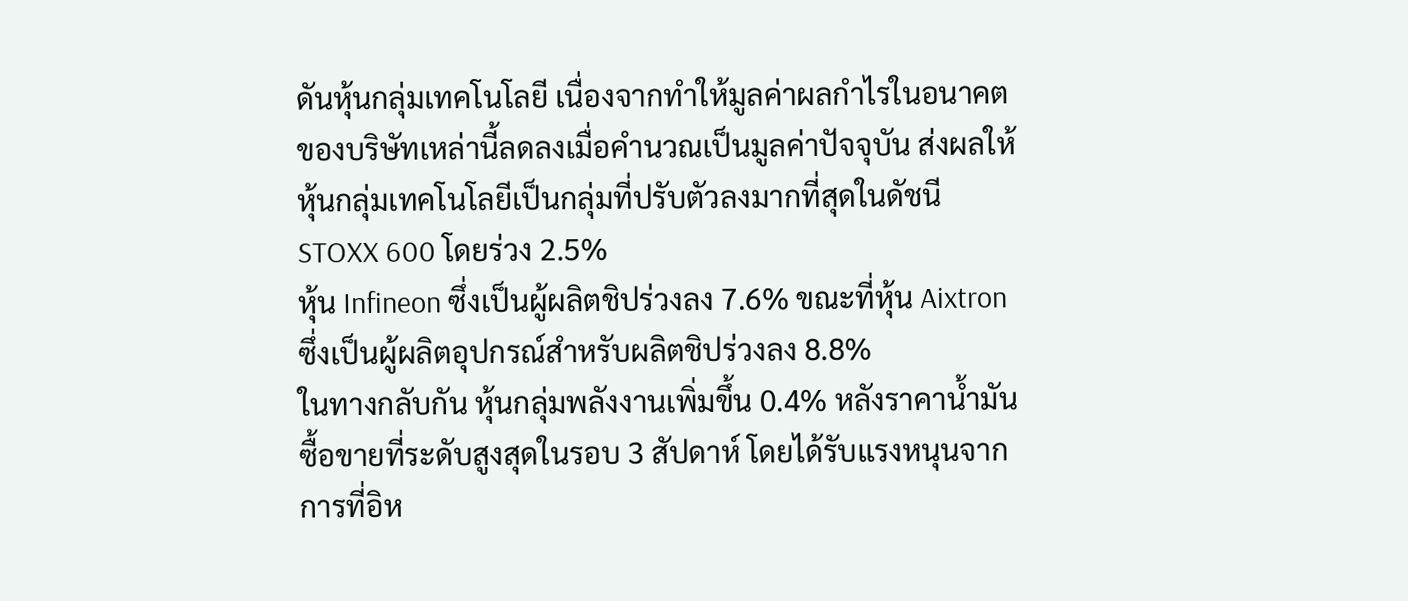ดันหุ้นกลุ่มเทคโนโลยี เนื่องจากทำให้มูลค่าผลกำไรในอนาคตของบริษัทเหล่านี้ลดลงเมื่อคำนวณเป็นมูลค่าปัจจุบัน ส่งผลให้หุ้นกลุ่มเทคโนโลยีเป็นกลุ่มที่ปรับตัวลงมากที่สุดในดัชนี STOXX 600 โดยร่วง 2.5%
หุ้น Infineon ซึ่งเป็นผู้ผลิตชิปร่วงลง 7.6% ขณะที่หุ้น Aixtron ซึ่งเป็นผู้ผลิตอุปกรณ์สำหรับผลิตชิปร่วงลง 8.8%
ในทางกลับกัน หุ้นกลุ่มพลังงานเพิ่มขึ้น 0.4% หลังราคาน้ำมันซื้อขายที่ระดับสูงสุดในรอบ 3 สัปดาห์ โดยได้รับแรงหนุนจากการที่อิห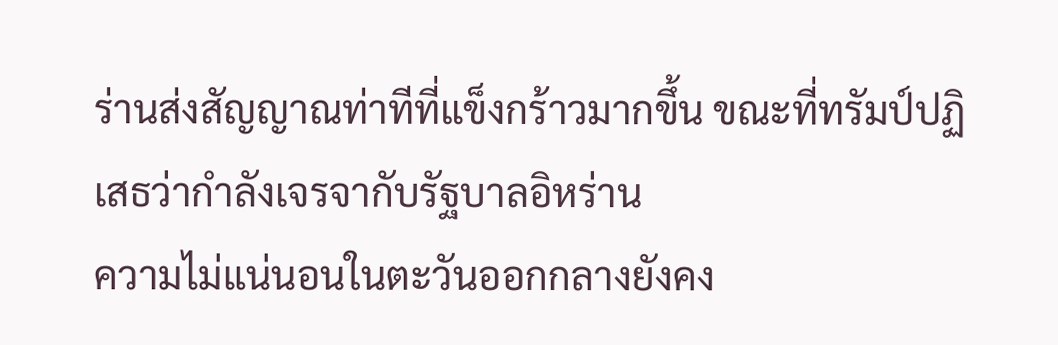ร่านส่งสัญญาณท่าทีที่แข็งกร้าวมากขึ้น ขณะที่ทรัมป์ปฏิเสธว่ากำลังเจรจากับรัฐบาลอิหร่าน
ความไม่แน่นอนในตะวันออกกลางยังคง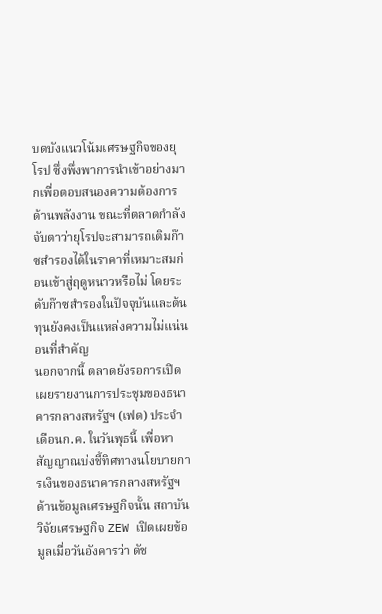บดบังแนวโน้มเศรษฐกิจของยุโรป ซึ่งพึ่งพาการนำเข้าอย่างมากเพื่อตอบสนองความต้องการด้านพลังงาน ขณะที่ตลาดกำลังจับตาว่ายุโรปจะสามารถเติมก๊าซสำรองได้ในราคาที่เหมาะสมก่อนเข้าสู่ฤดูหนาวหรือไม่ โดยระดับก๊าซสำรองในปัจจุบันและต้นทุนยังคงเป็นแหล่งความไม่แน่นอนที่สำคัญ
นอกจากนี้ ตลาดยังรอการเปิดเผยรายงานการประชุมของธนาคารกลางสหรัฐฯ (เฟด) ประจำเดือนก.ค. ในวันพุธนี้ เพื่อหาสัญญาณบ่งชี้ทิศทางนโยบายการเงินของธนาคารกลางสหรัฐฯ
ด้านข้อมูลเศรษฐกิจนั้น สถาบันวิจัยเศรษฐกิจ ZEW เปิดเผยข้อมูลเมื่อวันอังคารว่า ดัช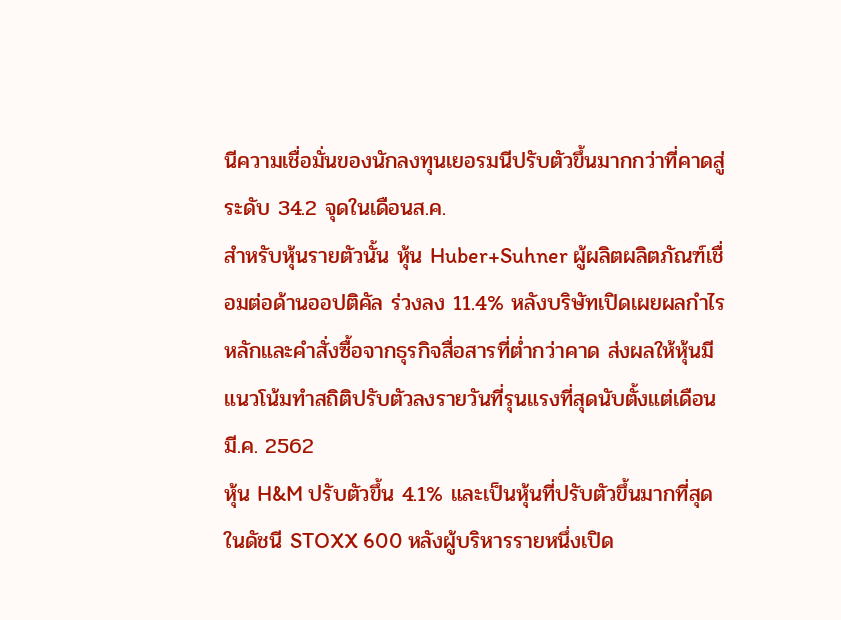นีความเชื่อมั่นของนักลงทุนเยอรมนีปรับตัวขึ้นมากกว่าที่คาดสู่ระดับ 34.2 จุดในเดือนส.ค.
สำหรับหุ้นรายตัวนั้น หุ้น Huber+Suhner ผู้ผลิตผลิตภัณฑ์เชื่อมต่อด้านออปติคัล ร่วงลง 11.4% หลังบริษัทเปิดเผยผลกำไรหลักและคำสั่งซื้อจากธุรกิจสื่อสารที่ต่ำกว่าคาด ส่งผลให้หุ้นมีแนวโน้มทำสถิติปรับตัวลงรายวันที่รุนแรงที่สุดนับตั้งแต่เดือนมี.ค. 2562
หุ้น H&M ปรับตัวขึ้น 4.1% และเป็นหุ้นที่ปรับตัวขึ้นมากที่สุดในดัชนี STOXX 600 หลังผู้บริหารรายหนึ่งเปิด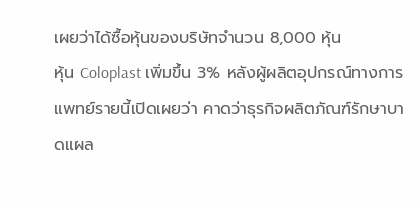เผยว่าได้ซื้อหุ้นของบริษัทจำนวน 8,000 หุ้น
หุ้น Coloplast เพิ่มขึ้น 3% หลังผู้ผลิตอุปกรณ์ทางการแพทย์รายนี้เปิดเผยว่า คาดว่าธุรกิจผลิตภัณฑ์รักษาบาดแผล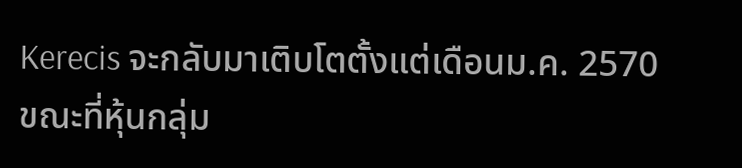Kerecis จะกลับมาเติบโตตั้งแต่เดือนม.ค. 2570 ขณะที่หุ้นกลุ่ม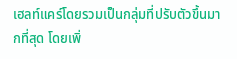เฮลท์แคร์โดยรวมเป็นกลุ่มที่ปรับตัวขึ้นมากที่สุด โดยเพิ่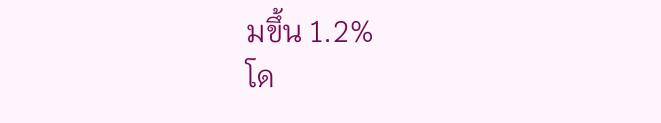มขึ้น 1.2%
โด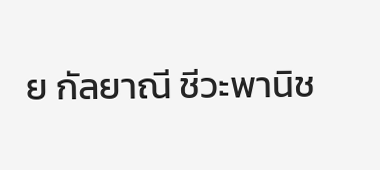ย กัลยาณี ชีวะพานิช